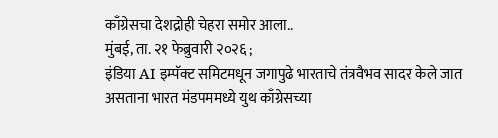काँग्रेसचा देशद्रोही चेहरा समोर आला..
मुंबई, ता. २१ फेब्रुवारी २०२६ ;
इंडिया AI इम्पॅक्ट समिटमधून जगापुढे भारताचे तंत्रवैभव सादर केले जात असताना भारत मंडपममध्ये युथ काँग्रेसच्या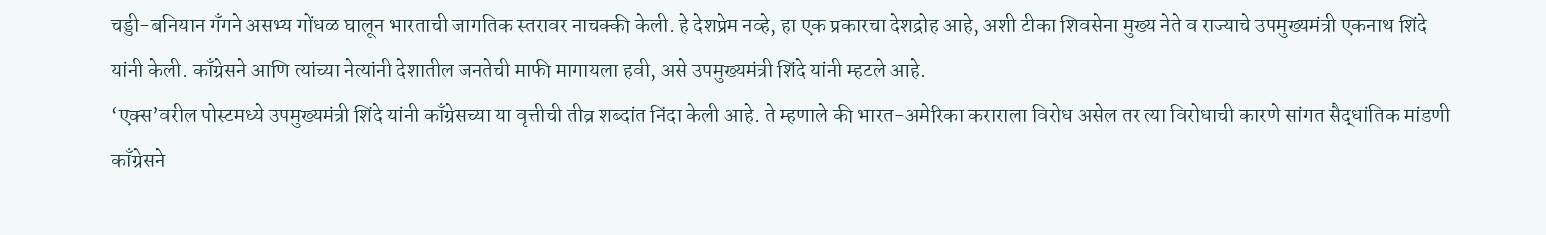चड्डी-बनियान गँगने असभ्य गोंधळ घालून भारताची जागतिक स्तरावर नाचक्की केली. हे देशप्रेम नव्हे, हा एक प्रकारचा देशद्रोह आहे, अशी टीका शिवसेना मुख्य नेते व राज्याचे उपमुख्यमंत्री एकनाथ शिंदे यांनी केली. काँग्रेसने आणि त्यांच्या नेत्यांनी देशातील जनतेची माफी मागायला हवी, असे उपमुख्यमंत्री शिंदे यांनी म्हटले आहे.
‘एक्स’वरील पोस्टमध्ये उपमुख्यमंत्री शिंदे यांनी काँग्रेसच्या या वृत्तीची तीव्र शब्दांत निंदा केली आहे. ते म्हणाले की भारत-अमेरिका कराराला विरोध असेल तर त्या विरोधाची कारणे सांगत सैद्धांतिक मांडणी काँग्रेसने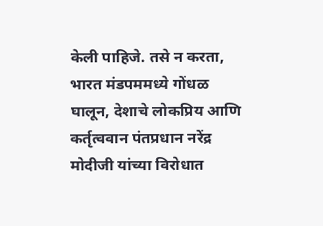केली पाहिजे. तसे न करता, भारत मंडपममध्ये गोंधळ घालून, देशाचे लोकप्रिय आणि कर्तृत्ववान पंतप्रधान नरेंद्र मोदीजी यांच्या विरोधात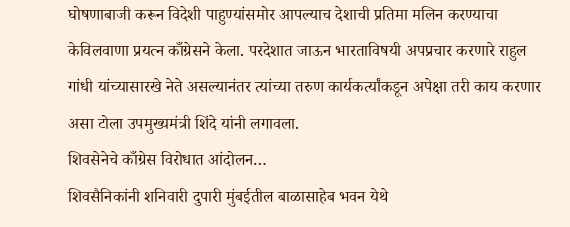घोषणाबाजी करून विदेशी पाहुण्यांसमोर आपल्याच देशाची प्रतिमा मलिन करण्याचा केविलवाणा प्रयत्न काँग्रेसने केला. परदेशात जाऊन भारताविषयी अपप्रचार करणारे राहुल गांधी यांच्यासारखे नेते असल्यानंतर त्यांच्या तरुण कार्यकर्त्यांकडून अपेक्षा तरी काय करणार असा टोला उपमुख्यमंत्री शिंदे यांनी लगावला.
शिवसेनेचे काँग्रेस विरोधात आंदोलन…
शिवसैनिकांनी शनिवारी दुपारी मुंबईतील बाळासाहेब भवन येथे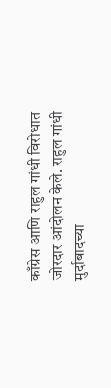काँग्रेस आणि राहुल गांधी विरोधात जोरदार आंदोलन केले. राहुल गांधी मुर्दाबादच्या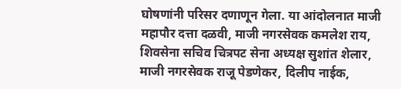घोषणांनी परिसर दणाणून गेला. या आंदोलनात माजी महापौर दत्ता दळवी, माजी नगरसेवक कमलेश राय, शिवसेना सचिव चित्रपट सेना अध्यक्ष सुशांत शेलार, माजी नगरसेवक राजू पेडणेकर, दिलीप नाईक,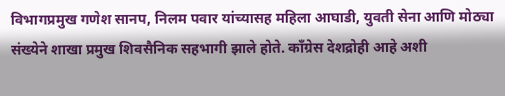विभागप्रमुख गणेश सानप, निलम पवार यांच्यासह महिला आघाडी, युवती सेना आणि मोठ्या संख्येने शाखा प्रमुख शिवसैनिक सहभागी झाले होते. काँग्रेस देशद्रोही आहे अशी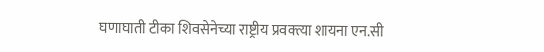घणाघाती टीका शिवसेनेच्या राष्ट्रीय प्रवक्त्या शायना एन.सी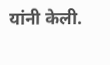यांनी केली.